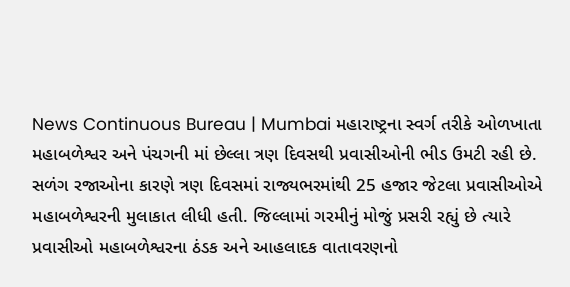News Continuous Bureau | Mumbai મહારાષ્ટ્રના સ્વર્ગ તરીકે ઓળખાતા મહાબળેશ્વર અને પંચગની માં છેલ્લા ત્રણ દિવસથી પ્રવાસીઓની ભીડ ઉમટી રહી છે. સળંગ રજાઓના કારણે ત્રણ દિવસમાં રાજ્યભરમાંથી 25 હજાર જેટલા પ્રવાસીઓએ મહાબળેશ્વરની મુલાકાત લીધી હતી. જિલ્લામાં ગરમીનું મોજું પ્રસરી રહ્યું છે ત્યારે પ્રવાસીઓ મહાબળેશ્વરના ઠંડક અને આહલાદક વાતાવરણનો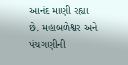આનંદ માણી રહ્યા છે. મહાબળેશ્વર અને પંચગણીની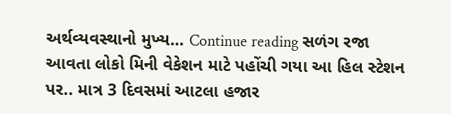અર્થવ્યવસ્થાનો મુખ્ય… Continue reading સળંગ રજા આવતા લોકો મિની વેકેશન માટે પહોંચી ગયા આ હિલ સ્ટેશન પર.. માત્ર 3 દિવસમાં આટલા હજાર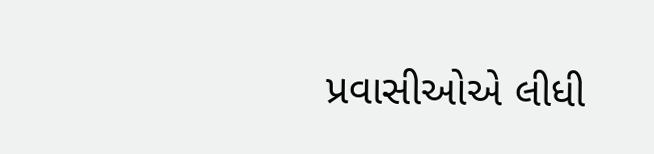પ્રવાસીઓએ લીધી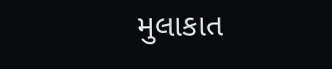મુલાકાત